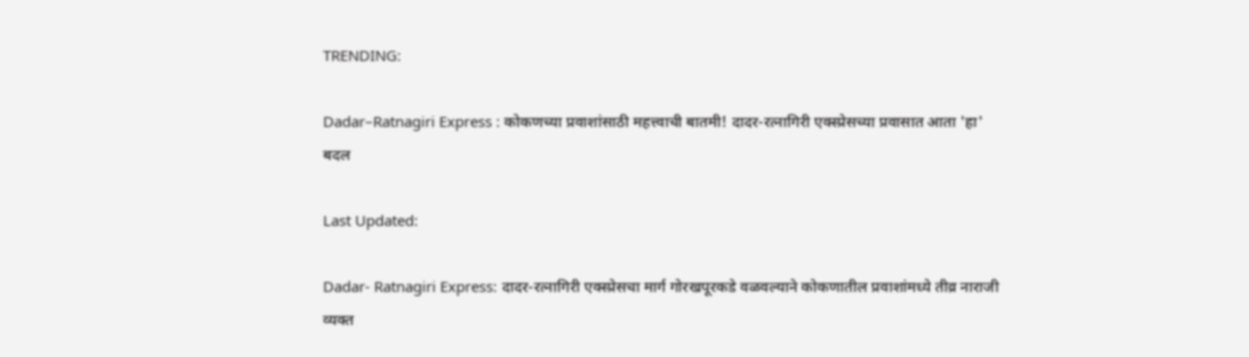TRENDING:

Dadar–Ratnagiri Express : कोकणच्या प्रवाशांसाठी महत्त्वाची बातमी! दादर-रत्नागिरी एक्स्प्रेसच्या प्रवासात आता 'हा' बदल

Last Updated:

Dadar- Ratnagiri Express: दादर-रत्नागिरी एक्स्प्रेसचा मार्ग गोरखपूरकडे वळवल्याने कोकणातील प्रवाशांमध्ये तीव्र नाराजी व्यक्त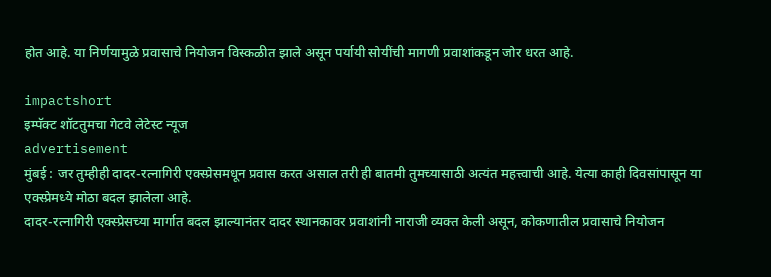होत आहे. या निर्णयामुळे प्रवासाचे नियोजन विस्कळीत झाले असून पर्यायी सोयींची मागणी प्रवाशांकडून जोर धरत आहे.

impactshort
इम्पॅक्ट शॉटतुमचा गेटवे लेटेस्ट न्यूज
advertisement
मुंबई : जर तुम्हीही दादर-रत्नागिरी एक्स्प्रेसमधून प्रवास करत असाल तरी ही बातमी तुमच्यासाठी अत्यंत महत्त्वाची आहे. येत्या काही दिवसांपासून या एक्स्प्रेमध्ये मोठा बदल झालेला आहे.
दादर-रत्नागिरी एक्स्प्रेसच्या मार्गात बदल झाल्यानंतर दादर स्थानकावर प्रवाशांनी नाराजी व्यक्त केली असून, कोकणातील प्रवासाचे नियोजन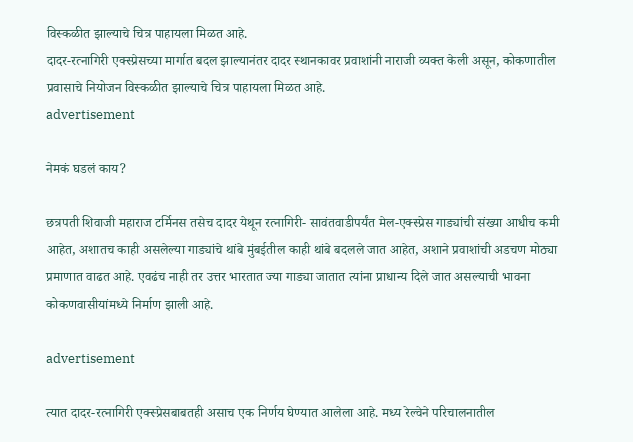विस्कळीत झाल्याचे चित्र पाहायला मिळत आहे.
दादर-रत्नागिरी एक्स्प्रेसच्या मार्गात बदल झाल्यानंतर दादर स्थानकावर प्रवाशांनी नाराजी व्यक्त केली असून, कोकणातील प्रवासाचे नियोजन विस्कळीत झाल्याचे चित्र पाहायला मिळत आहे.
advertisement

नेमकं घडलं काय?

छत्रपती शिवाजी महाराज टर्मिनस तसेच दादर येथून रत्नागिरी- सावंतवाडीपर्यंत मेल-एक्स्प्रेस गाड्यांची संख्या आधीच कमी आहेत, अशातच काही असलेल्या गाड्यांचे थांबे मुंबईतील काही थांबे बदलले जात आहेत, अशाने प्रवाशांची अडचण मोठ्या प्रमाणात वाढत आहे. एवढंच नाही तर उत्तर भारतात ज्या गाड्या जातात त्यांना प्राधान्य दिले जात असल्याची भावना कोकणवासीयांमध्ये निर्माण झाली आहे.

advertisement

त्यात दादर-रत्नागिरी एक्स्प्रेसबाबतही असाच एक निर्णय घेण्यात आलेला आहे. मध्य रेल्वेने परिचालनातील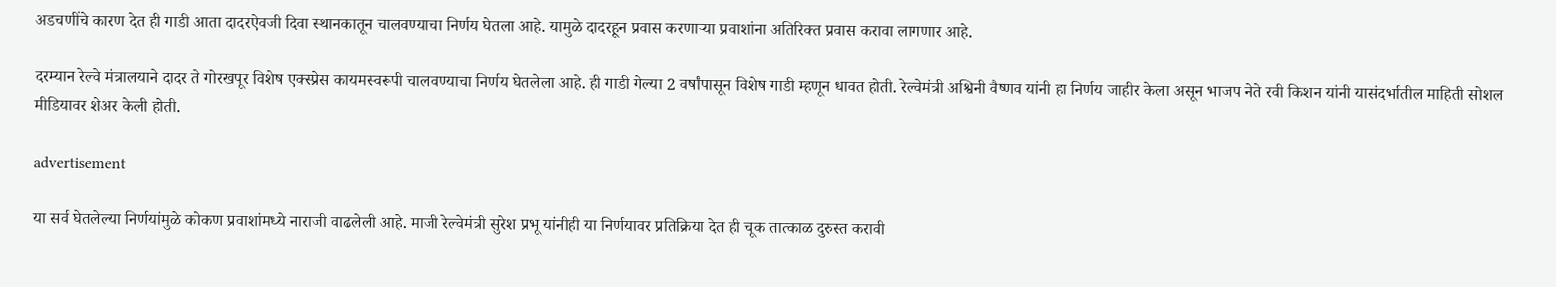अडचणींचे कारण देत ही गाडी आता दादरऐवजी दिवा स्थानकातून चालवण्याचा निर्णय घेतला आहे. यामुळे दादरहून प्रवास करणाऱ्या प्रवाशांना अतिरिक्त प्रवास करावा लागणार आहे.

दरम्यान रेल्वे मंत्रालयाने दादर ते गोरखपूर विशेष एक्स्प्रेस कायमस्वरूपी चालवण्याचा निर्णय घेतलेला आहे. ही गाडी गेल्या 2 वर्षांपासून विशेष गाडी म्हणून धावत होती. रेल्वेमंत्री अश्विनी वैष्णव यांनी हा निर्णय जाहीर केला असून भाजप नेते रवी किशन यांनी यासंदर्भातील माहिती सोशल मीडियावर शेअर केली होती.

advertisement

या सर्व घेतलेल्या निर्णयांमुळे कोकण प्रवाशांमध्ये नाराजी वाढलेली आहे. माजी रेल्वेमंत्री सुरेश प्रभू यांनीही या निर्णयावर प्रतिक्रिया देत ही चूक तात्काळ दुरुस्त करावी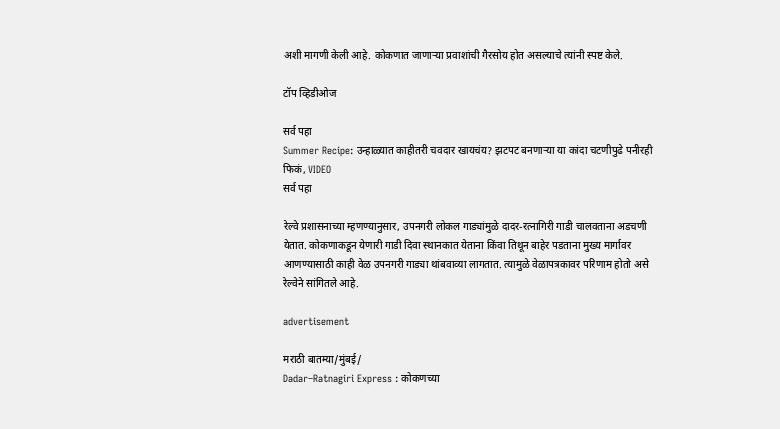अशी मागणी केली आहे. कोकणात जाणाऱ्या प्रवाशांची गैरसोय होत असल्याचे त्यांनी स्पष्ट केले.

टॉप व्हिडीओज

सर्व पहा
Summer Recipe: उन्हाळ्यात काहीतरी चवदार खायचंय? झटपट बनणाऱ्या या कांदा चटणीपुढे पनीरही फिकं, VIDEO
सर्व पहा

रेल्वे प्रशासनाच्या म्हणण्यानुसार, उपनगरी लोकल गाड्यांमुळे दादर-रत्नागिरी गाडी चालवताना अडचणी येतात. कोकणाकडून येणारी गाडी दिवा स्थानकात येताना किंवा तिथून बाहेर पडताना मुख्य मार्गावर आणण्यासाठी काही वेळ उपनगरी गाड्या थांबवाव्या लागतात. त्यामुळे वेळापत्रकावर परिणाम होतो असे रेल्वेने सांगितले आहे.

advertisement

मराठी बातम्या/मुंबई/
Dadar–Ratnagiri Express : कोकणच्या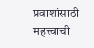प्रवाशांसाठी महत्त्वाची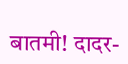बातमी! दादर-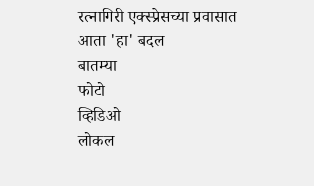रत्नागिरी एक्स्प्रेसच्या प्रवासात आता 'हा' बदल
बातम्या
फोटो
व्हिडिओ
लोकल